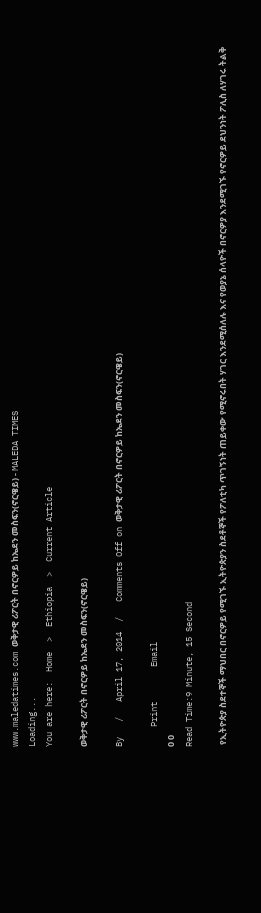www.maledatimes.com ወቅታዊ ሪፖርት በኖርዎይ ከኤደን መስፍን(ኖርዌይ) - MALEDA TIMES
Loading...
You are here:  Home  >  Ethiopia  >  Current Article

ወቅታዊ ሪፖርት በኖርዎይ ከኤደን መስፍን(ኖርዌይ)

By   /   April 17, 2014  /   Comments Off on ወቅታዊ ሪፖርት በኖርዎይ ከኤደን መስፍን(ኖርዌይ)

    Print       Email
0 0
Read Time:9 Minute, 15 Second

 የኢትዮጵያ ስደተኞች ማህበር በኖርዎይ የሚገኙ ኢትዮጵያን ስደቶኞች የፖለቲካ ጥገኝነት ጠይቀው የሚኖሩበት ሃገር እንደሚሰለሉ እና የወያኔ ሰላዮች በኖርዎያ እንደሚገኙ የኖርዎይ ደህንነት ፖሊስ ለሃገሩ ትልቅ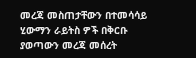መረጃ መስጠታቸውን በተመሳሳይ ሂውማን ራይትስ ዎች በቅርቡ ያወጣውን መረጃ መሰረት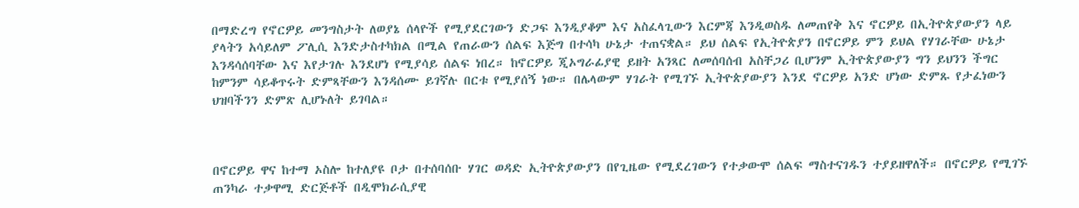በማድረግ የኖርዎይ መንግስታት ለወያኔ ሰላዮች የሚያደርገውን ድጋፍ እንዲያቆም እና አስፈላጊውን እርምጃ እንዲወስዱ ለመጠየቅ እና ኖርዎይ በኢትዮጵያውያን ላይ ያላትን አሳይለም ፖሊሲ እንድታስተካክል በሚል የጠራውን ሰልፍ እጅግ በተሳካ ሁኔታ ተጠናቋል። ይህ ሰልፍ የኢትዮጵያን በኖርዎይ ምን ይህል የሃገራቸው ሁኔታ እንዳሳሰባቸው እና እየታገሉ እንደሆነ የሚያሳይ ሰልፍ ነበረ። ከኖርዎይ ጂኦግራፊያዊ ይዘት አንጻር ለመሰባሰብ አስቸጋሪ ቢሆንም ኢትዮጵያውያን ግን ይህንን ችግር ከምንም ሳይቆጥሩት ድምጻቸውን እንዳሰሙ ይገኛሉ በርቱ የሚያሰኝ ነው። በሌላውም ሃገራት የሚገኙ ኢትዮጵያውያን እንደ ኖርዎይ አንድ ሆነው ድምጹ የታፈነውን ህዝባችንን ድምጽ ሊሆኑለት ይገባል።



በኖርዎይ ዋና ከተማ ኦስሎ ከተለያዩ ቦታ በተሰባሰቡ ሃገር ወዳድ ኢትዮጵያውያን በየጊዜው የሚደረገውን የተቃውሞ ሰልፍ ማስተናገዱን ተያይዘዋለች። በኖርዎይ የሚገኙ ጠንካራ ተቃዋሚ ድርጅቶች በዲሞክራሲያዊ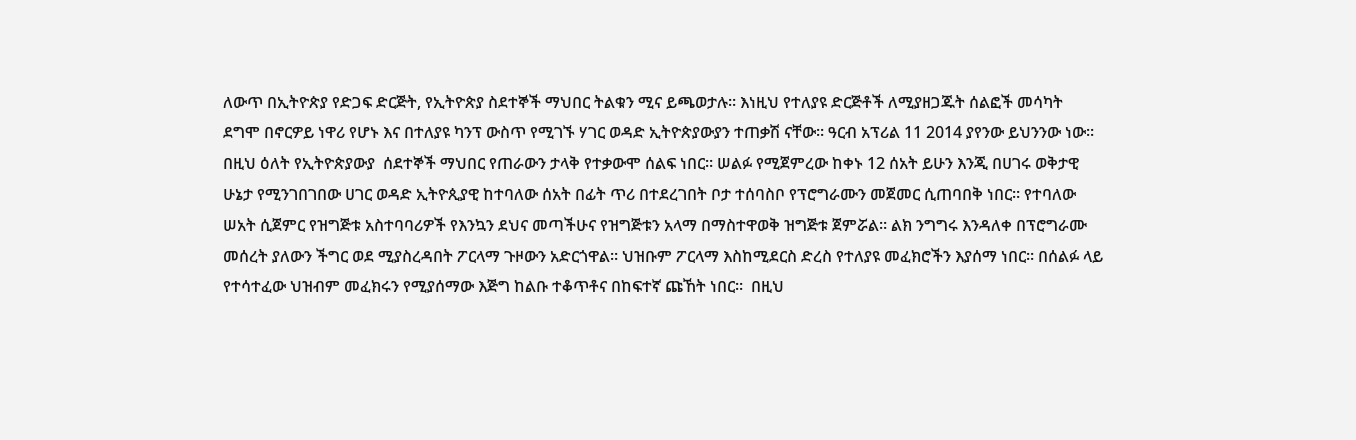ለውጥ በኢትዮጵያ የድጋፍ ድርጅት, የኢትዮጵያ ስደተኞች ማህበር ትልቁን ሚና ይጫወታሉ። እነዚህ የተለያዩ ድርጅቶች ለሚያዘጋጁት ሰልፎች መሳካት ደግሞ በኖርዎይ ነዋሪ የሆኑ እና በተለያዩ ካንፕ ውስጥ የሚገኙ ሃገር ወዳድ ኢትዮጵያውያን ተጠቃሽ ናቸው። ዓርብ አፕሪል 11 2014 ያየንው ይህንንው ነው። በዚህ ዕለት የኢትዮጵያውያ  ሰደተኞች ማህበር የጠራውን ታላቅ የተቃውሞ ሰልፍ ነበር። ሠልፉ የሚጀምረው ከቀኑ 12 ሰአት ይሁን እንጂ በሀገሩ ወቅታዊ ሁኔታ የሚንገበገበው ሀገር ወዳድ ኢትዮጲያዊ ከተባለው ሰአት በፊት ጥሪ በተደረገበት ቦታ ተሰባስቦ የፕሮግራሙን መጀመር ሲጠባበቅ ነበር። የተባለው ሠአት ሲጀምር የዝግጅቱ አስተባባሪዎች የእንኳን ደህና መጣችሁና የዝግጅቱን አላማ በማስተዋወቅ ዝግጅቱ ጀምሯል። ልክ ንግግሩ እንዳለቀ በፕሮግራሙ መሰረት ያለውን ችግር ወደ ሚያስረዳበት ፖርላማ ጉዞውን አድርጎዋል። ህዝቡም ፖርላማ እስከሚደርስ ድረስ የተለያዩ መፈክሮችን እያሰማ ነበር። በሰልፉ ላይ የተሳተፈው ህዝብም መፈክሩን የሚያሰማው እጅግ ከልቡ ተቆጥቶና በከፍተኛ ጩኸት ነበር።  በዚህ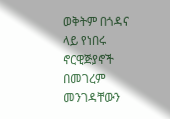ወቅትም በጎዳና ላይ የነበሩ ኖርዊጅያኖች በመገረም መንገዳቸውን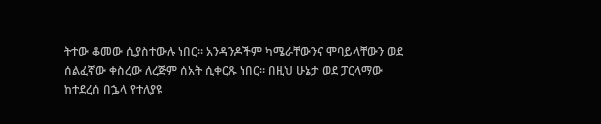ትተው ቆመው ሲያስተውሉ ነበር። አንዳንዶችም ካሜራቸውንና ሞባይላቸውን ወደ ሰልፈኛው ቀስረው ለረጅም ሰአት ሲቀርጹ ነበር። በዚህ ሁኔታ ወደ ፓርላማው ከተደረሰ በኌላ የተለያዩ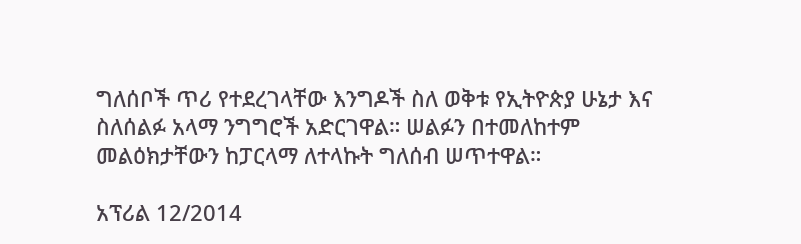ግለሰቦች ጥሪ የተደረገላቸው እንግዶች ስለ ወቅቱ የኢትዮጵያ ሁኔታ እና ስለሰልፉ አላማ ንግግሮች አድርገዋል። ሠልፉን በተመለከተም መልዕክታቸውን ከፓርላማ ለተላኩት ግለሰብ ሠጥተዋል።

አፕሪል 12/2014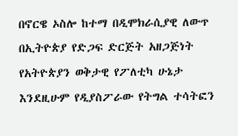በኖርዌ ኦስሎ ከተማ በዲሞክራሲያዊ ለውጥ በኢትዮጵያ የድጋፍ ድርጅት አዘጋጅነት የአትዮጵያን ወቅታዊ የፖለቲካ ሁኔታ እንደዚሁም የዲያስፖራው የትግል ተሳትፎን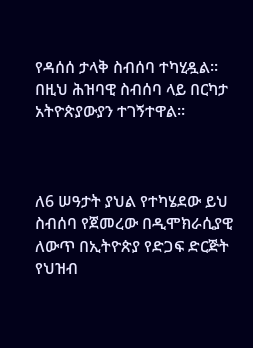የዳሰሰ ታላቅ ስብሰባ ተካሂዷል። በዚህ ሕዝባዊ ስብሰባ ላይ በርካታ አትዮጵያውያን ተገኝተዋል።



ለ6 ሠዓታት ያህል የተካሄደው ይህ ስብሰባ የጀመረው በዲሞክራሲያዊ ለውጥ በኢትዮጵያ የድጋፍ ድርጅት የህዝብ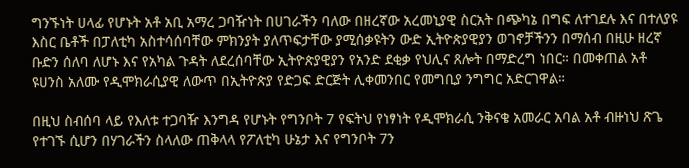ግንኙነት ሀላፊ የሆኑት አቶ አቢ አማረ ጋባዥነት በሀገራችን ባለው በዘረኛው አረመኒያዊ ስርአት በጭካኔ በግፍ ለተገደሉ እና በተለያዩ እስር ቤቶች በፓለቲካ አስተሳሰባቸው ምክንያት ያለጥፍታቸው ያሚሰቃዩትን ውድ ኢትዮጵያዊያን ወገኖቻችንን በማሰብ በዚሁ ዘረኛ ቡድን ሰለባ ለሆኑ እና የአካል ጉዳት ለደረሰባቸው ኢትዮጵያዊያን የአንድ ደቂቃ የህሊና ጸሎት በማድረግ ነበር። በመቀጠል አቶ ዩሀንስ አለሙ የዲሞክራሲያዊ ለውጥ በኢትዮጵያ የድጋፍ ድርጅት ሊቀመንበር የመግቢያ ንግግር አድርገዋል።

በዚህ ስብሰባ ላይ የእለቱ ተጋባዥ እንግዳ የሆኑት የግንቦት 7 የፍትህ የነፃነት የዲሞክራሲ ንቅናቄ አመራር አባል አቶ ብዙነህ ጽጌ የተገኙ ሲሆን በሃገራችን ስላለው ጠቅላላ የፖለቲካ ሁኔታ እና የግንቦት 7ን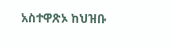አስተዋጽኦ ከህዝቡ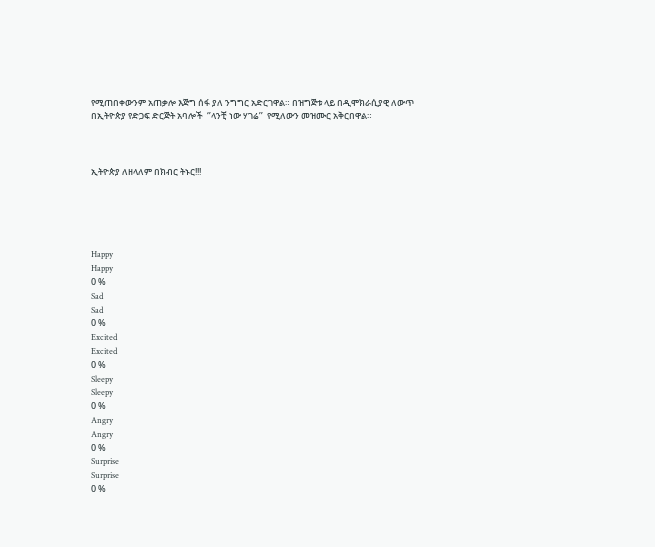የሚጠበቀውንም አጠቃሎ እጅግ ሰፋ ያለ ንግግር አድርገዋል። በዝግጅቱ ላይ በዲሞክራሲያዊ ለውጥ በኢትዮጵያ የድጋፍ ድርጅት አባሎች  ‘’ላንቺ ነው ሃገሬ’’  የሚለውን መዝሙር አቅርበዋል።



ኢትዮጵያ ለዘላለም በክብር ትኑር!!!





Happy
Happy
0 %
Sad
Sad
0 %
Excited
Excited
0 %
Sleepy
Sleepy
0 %
Angry
Angry
0 %
Surprise
Surprise
0 %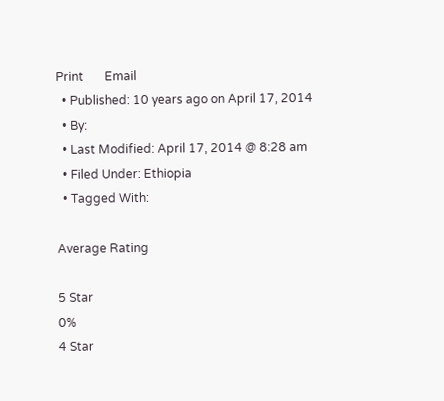Print       Email
  • Published: 10 years ago on April 17, 2014
  • By:
  • Last Modified: April 17, 2014 @ 8:28 am
  • Filed Under: Ethiopia
  • Tagged With:

Average Rating

5 Star
0%
4 Star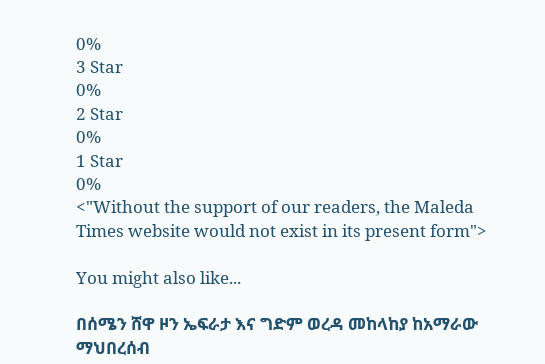0%
3 Star
0%
2 Star
0%
1 Star
0%
<"Without the support of our readers, the Maleda Times website would not exist in its present form">

You might also like...

በሰሜን ሸዋ ዞን ኤፍራታ እና ግድም ወረዳ መከላከያ ከአማራው ማህበረሰብ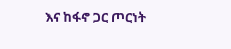እና ከፋኖ ጋር ጦርነት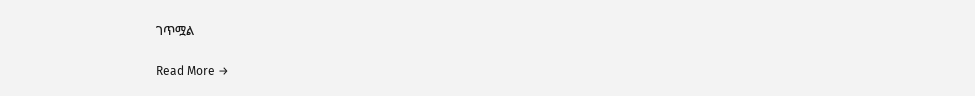ገጥሟል

Read More →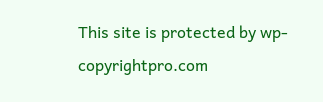This site is protected by wp-copyrightpro.com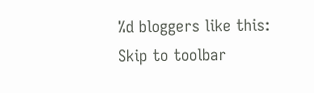%d bloggers like this:
Skip to toolbar